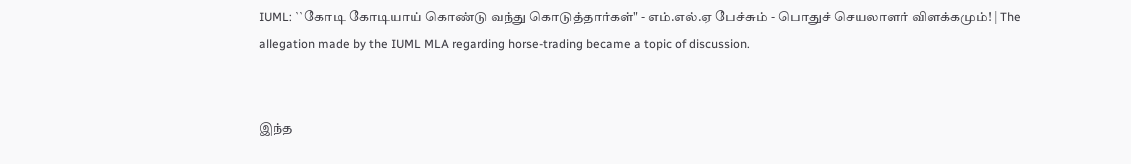IUML: ``கோடி கோடியாய் கொண்டு வந்து கொடுத்தார்கள்" - எம்.எல்.ஏ பேச்சும் - பொதுச் செயலாளர் விளக்கமும்! | The allegation made by the IUML MLA regarding horse-trading became a topic of discussion.


இந்த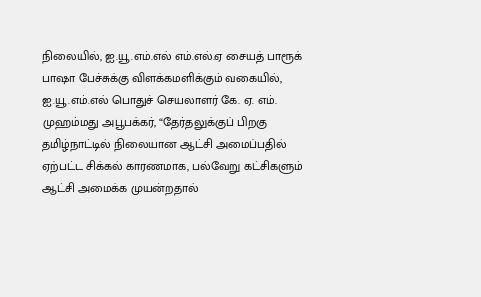நிலையில், ஐ.யூ.எம்.எல் எம்.எல்.ஏ சையத் பாரூக் பாஷா பேச்சுக்கு விளக்கமளிக்கும் வகையில், ஐ.யூ.எம்.எல் பொதுச் செயலாளர் கே. ஏ. எம். முஹம்மது அபூபக்கர், “தேர்தலுக்குப் பிறகு தமிழ்நாட்டில் நிலையான ஆட்சி அமைப்பதில் ஏற்பட்ட சிக்கல் காரணமாக, பல்வேறு கட்சிகளும் ஆட்சி அமைக்க முயன்றதால்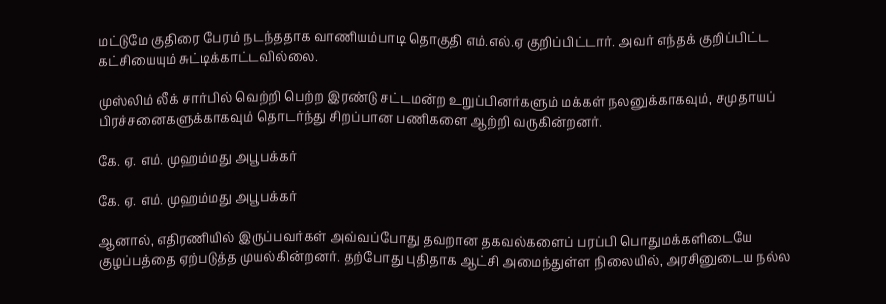மட்டுமே குதிரை பேரம் நடந்ததாக வாணியம்பாடி தொகுதி எம்.எல்.ஏ குறிப்பிட்டார். அவர் எந்தக் குறிப்பிட்ட கட்சியையும் சுட்டிக்காட்டவில்லை.

முஸ்லிம் லீக் சார்பில் வெற்றி பெற்ற இரண்டு சட்டமன்ற உறுப்பினர்களும் மக்கள் நலனுக்காகவும், சமுதாயப் பிரச்சனைகளுக்காகவும் தொடர்ந்து சிறப்பான பணிகளை ஆற்றி வருகின்றனர்.

கே. ஏ. எம். முஹம்மது அபூபக்கர்

கே. ஏ. எம். முஹம்மது அபூபக்கர்

ஆனால், எதிரணியில் இருப்பவர்கள் அவ்வப்போது தவறான தகவல்களைப் பரப்பி பொதுமக்களிடையே குழப்பத்தை ஏற்படுத்த முயல்கின்றனர். தற்போது புதிதாக ஆட்சி அமைந்துள்ள நிலையில், அரசினுடைய நல்ல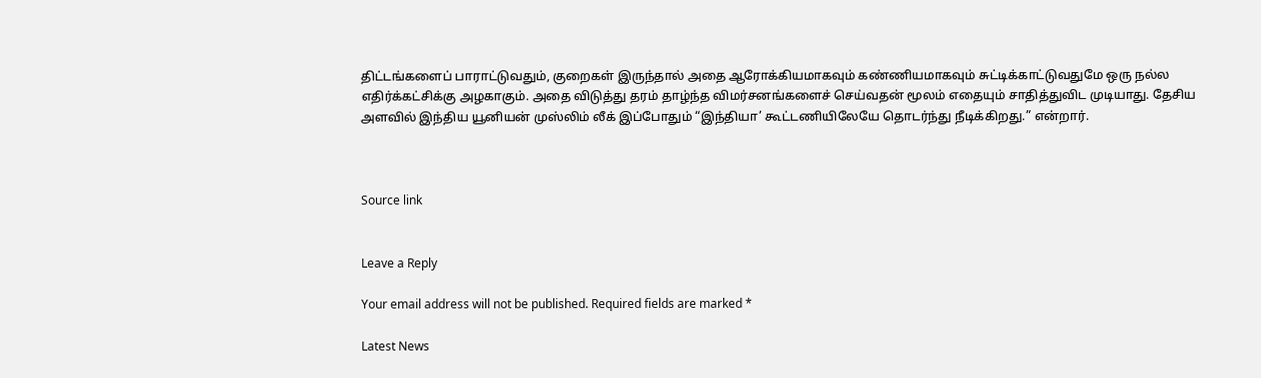திட்டங்களைப் பாராட்டுவதும், குறைகள் இருந்தால் அதை ஆரோக்கியமாகவும் கண்ணியமாகவும் சுட்டிக்காட்டுவதுமே ஒரு நல்ல எதிர்க்கட்சிக்கு அழகாகும். அதை விடுத்து தரம் தாழ்ந்த விமர்சனங்களைச் செய்வதன் மூலம் எதையும் சாதித்துவிட முடியாது. தேசிய அளவில் இந்திய யூனியன் முஸ்லிம் லீக் இப்போதும் “இந்தியா’ கூட்டணியிலேயே தொடர்ந்து நீடிக்கிறது.” என்றார்.



Source link


Leave a Reply

Your email address will not be published. Required fields are marked *

Latest News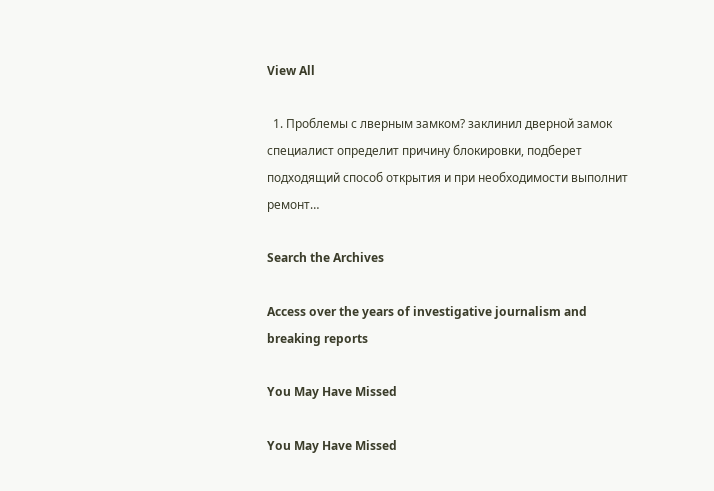View All

  1. Проблемы с лверным замком? заклинил дверной замок специалист определит причину блокировки, подберет подходящий способ открытия и при необходимости выполнит ремонт…

Search the Archives

Access over the years of investigative journalism and breaking reports

You May Have Missed

You May Have Missed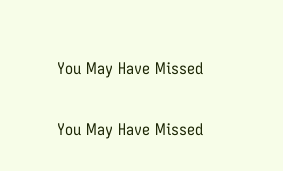You May Have Missed

You May Have Missed